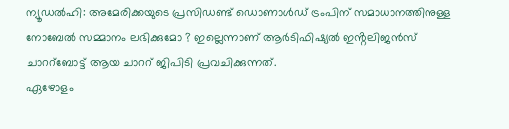ന്യൂഡൽഹി: അമേരിക്കയുടെ പ്രസിഡണ്ട് ഡൊണാൾഡ് ട്രംപിന് സമാധാനത്തിനുള്ള നോബേൽ സമ്മാനം ലഭിക്കുമോ ? ഇല്ലെന്നാണ് ആർടിഫിഷ്യൽ ഇൻ്റലിജൻസ് ചാററ്ബോട്ട് ആയ ചാററ് ജിപിടി പ്രവചിക്കുന്നത്.
ഏഴോളം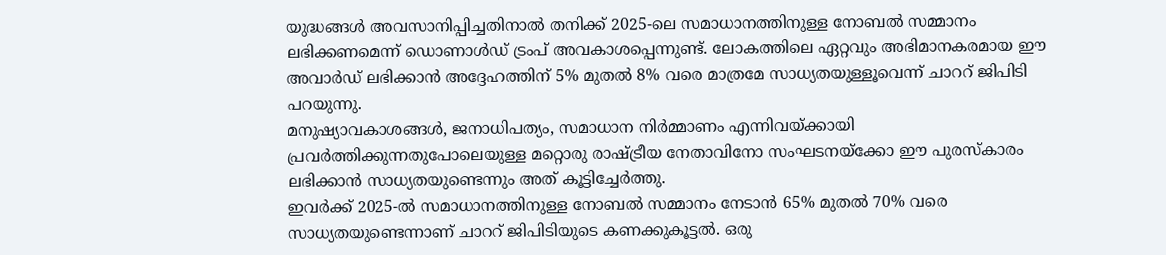യുദ്ധങ്ങൾ അവസാനിപ്പിച്ചതിനാൽ തനിക്ക് 2025-ലെ സമാധാനത്തിനുള്ള നോബൽ സമ്മാനം ലഭിക്കണമെന്ന് ഡൊണാൾഡ് ട്രംപ് അവകാശപ്പെന്നുണ്ട്. ലോകത്തിലെ ഏറ്റവും അഭിമാനകരമായ ഈ അവാർഡ് ലഭിക്കാൻ അദ്ദേഹത്തിന് 5% മുതൽ 8% വരെ മാത്രമേ സാധ്യതയുള്ളൂവെന്ന് ചാററ് ജിപിടി പറയുന്നു.
മനുഷ്യാവകാശങ്ങൾ, ജനാധിപത്യം, സമാധാന നിർമ്മാണം എന്നിവയ്ക്കായി പ്രവർത്തിക്കുന്നതുപോലെയുള്ള മറ്റൊരു രാഷ്ട്രീയ നേതാവിനോ സംഘടനയ്ക്കോ ഈ പുരസ്കാരം ലഭിക്കാൻ സാധ്യതയുണ്ടെന്നും അത് കൂട്ടിച്ചേർത്തു.
ഇവർക്ക് 2025-ൽ സമാധാനത്തിനുള്ള നോബൽ സമ്മാനം നേടാൻ 65% മുതൽ 70% വരെ സാധ്യതയുണ്ടെന്നാണ് ചാററ് ജിപിടിയുടെ കണക്കുകൂട്ടൽ. ഒരു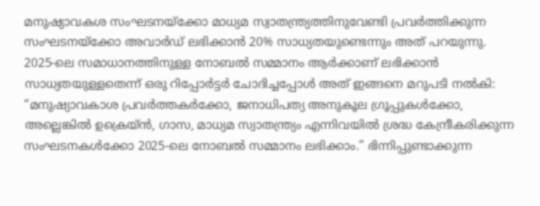മനുഷ്യാവകശ സംഘടനയ്ക്കോ മാധ്യമ സ്വാതന്ത്ര്യത്തിനുവേണ്ടി പ്രവർത്തിക്കുന്ന സംഘടനയ്ക്കോ അവാർഡ് ലഭിക്കാൻ 20% സാധ്യതയുണ്ടെന്നും അത് പറയുന്നു.
2025-ലെ സമാധാനത്തിനുള്ള നോബൽ സമ്മാനം ആർക്കാണ് ലഭിക്കാൻ സാധ്യതയുള്ളതെന്ന് ഒരു റിപ്പോർട്ടർ ചോദിച്ചപ്പോൾ അത് ഇങ്ങനെ മറുപടി നൽകി: “മനുഷ്യാവകാശ പ്രവർത്തകർക്കോ, ജനാധിപത്യ അനുകൂല ഗ്രൂപ്പുകൾക്കോ, അല്ലെങ്കിൽ ഉക്രെയ്ൻ, ഗാസ, മാധ്യമ സ്വാതന്ത്ര്യം എന്നിവയിൽ ശ്രദ്ധ കേന്ദ്രീകരിക്കുന്ന സംഘടനകൾക്കോ 2025-ലെ നോബൽ സമ്മാനം ലഭിക്കാം.” ഭിന്നിപ്പുണ്ടാക്കുന്ന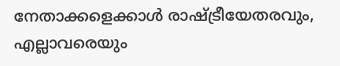നേതാക്കളെക്കാൾ രാഷ്ട്രീയേതരവും, എല്ലാവരെയും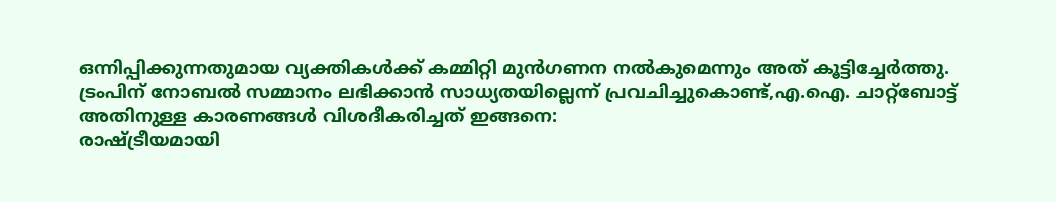ഒന്നിപ്പിക്കുന്നതുമായ വ്യക്തികൾക്ക് കമ്മിറ്റി മുൻഗണന നൽകുമെന്നും അത് കൂട്ടിച്ചേർത്തു.
ട്രംപിന് നോബൽ സമ്മാനം ലഭിക്കാൻ സാധ്യതയില്ലെന്ന് പ്രവചിച്ചുകൊണ്ട്,എ.ഐ. ചാറ്റ്ബോട്ട് അതിനുള്ള കാരണങ്ങൾ വിശദീകരിച്ചത് ഇങ്ങനെ:
രാഷ്ട്രീയമായി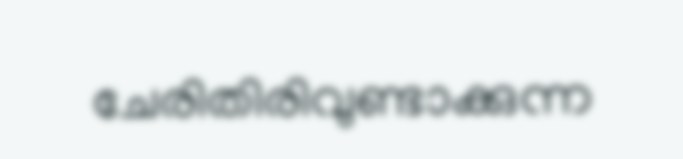ചേരിതിരിവുണ്ടാക്കുന്ന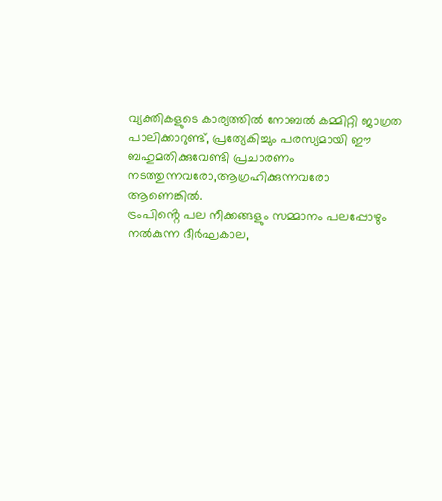വ്യക്തികളുടെ കാര്യത്തിൽ നോബൽ കമ്മിറ്റി ജാഗ്രത പാലിക്കാറുണ്ട്, പ്രത്യേകിച്ചും പരസ്യമായി ഈ ബഹുമതിക്കുവേണ്ടി പ്രചാരണം നടത്തുന്നവരോ,ആഗ്രഹിക്കുന്നവരോ ആണെങ്കിൽ.
ട്രംപിൻ്റെ പല നീക്കങ്ങളും സമ്മാനം പലപ്പോഴും നൽകുന്ന ദീർഘകാല,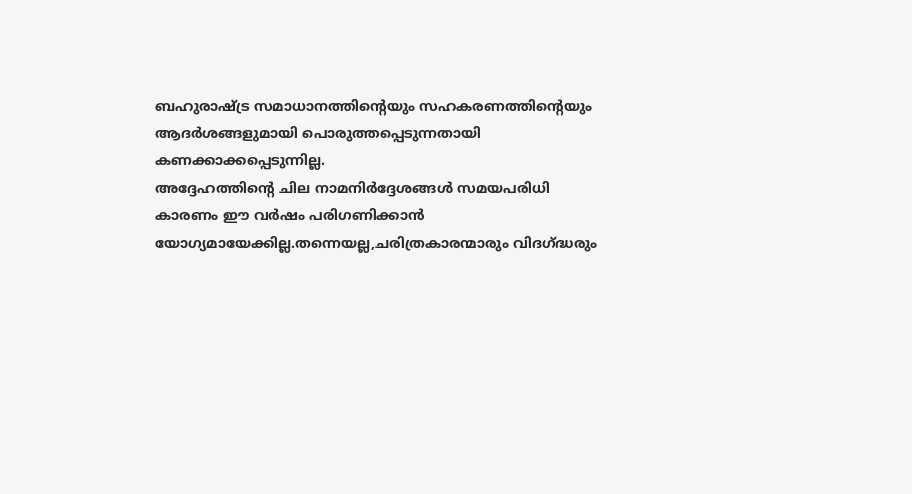ബഹുരാഷ്ട്ര സമാധാനത്തിൻ്റെയും സഹകരണത്തിൻ്റെയും ആദർശങ്ങളുമായി പൊരുത്തപ്പെടുന്നതായി കണക്കാക്കപ്പെടുന്നില്ല.
അദ്ദേഹത്തിൻ്റെ ചില നാമനിർദ്ദേശങ്ങൾ സമയപരിധി കാരണം ഈ വർഷം പരിഗണിക്കാൻ യോഗ്യമായേക്കില്ല.തന്നെയല്ല,ചരിത്രകാരന്മാരും വിദഗ്ദ്ധരും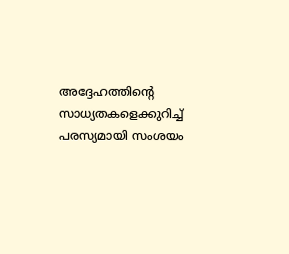അദ്ദേഹത്തിൻ്റെ സാധ്യതകളെക്കുറിച്ച് പരസ്യമായി സംശയം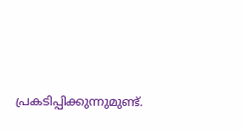പ്രകടിപ്പിക്കുന്നുമുണ്ട്.